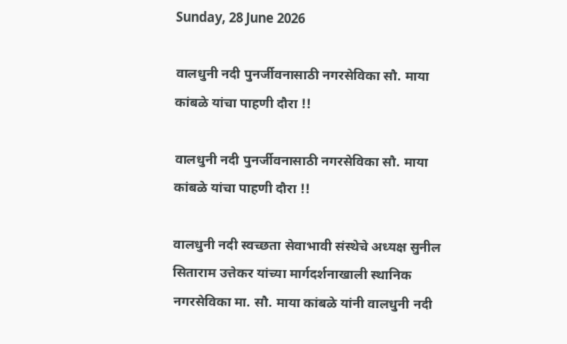Sunday, 28 June 2026

वालधुनी नदी पुनर्जीवनासाठी नगरसेविका सौ. माया कांबळे यांचा पाहणी दौरा !!

वालधुनी नदी पुनर्जीवनासाठी नगरसेविका सौ. माया कांबळे यांचा पाहणी दौरा !!

वालधुनी नदी स्वच्छता सेवाभावी संस्थेचे अध्यक्ष सुनील सिताराम उत्तेकर यांच्या मार्गदर्शनाखाली स्थानिक नगरसेविका मा. सौ. माया कांबळे यांनी वालधुनी नदी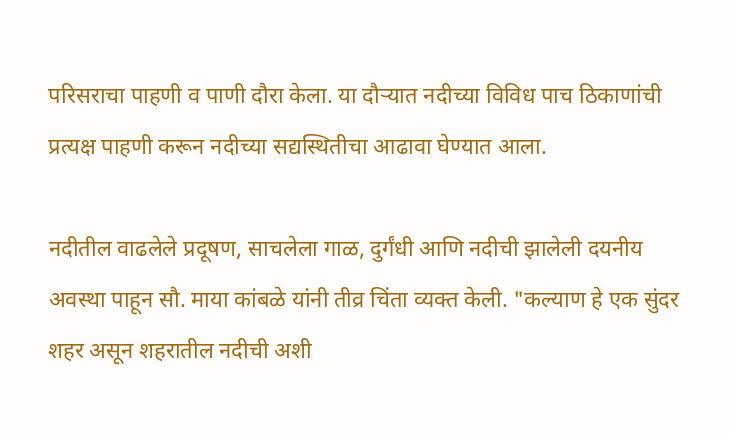परिसराचा पाहणी व पाणी दौरा केला. या दौऱ्यात नदीच्या विविध पाच ठिकाणांची प्रत्यक्ष पाहणी करून नदीच्या सद्यस्थितीचा आढावा घेण्यात आला.

नदीतील वाढलेले प्रदूषण, साचलेला गाळ, दुर्गंधी आणि नदीची झालेली दयनीय अवस्था पाहून सौ. माया कांबळे यांनी तीव्र चिंता व्यक्त केली. "कल्याण हे एक सुंदर शहर असून शहरातील नदीची अशी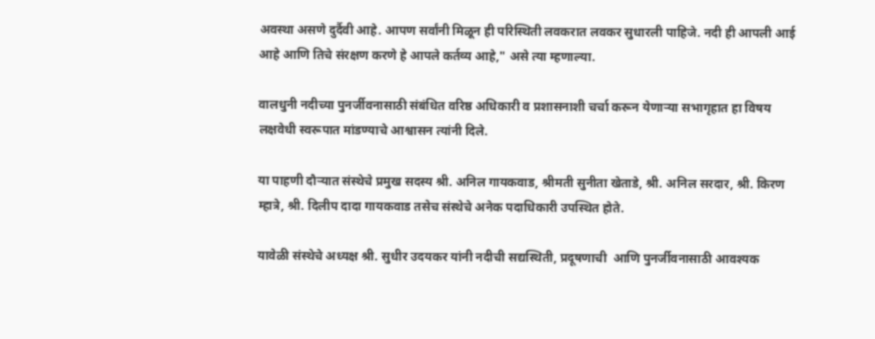अवस्था असणे दुर्दैवी आहे. आपण सर्वांनी मिळून ही परिस्थिती लवकरात लवकर सुधारली पाहिजे. नदी ही आपली आई आहे आणि तिचे संरक्षण करणे हे आपले कर्तव्य आहे," असे त्या म्हणाल्या.

वालधुनी नदीच्या पुनर्जीवनासाठी संबंधित वरिष्ठ अधिकारी व प्रशासनाशी चर्चा करून येणाऱ्या सभागृहात हा विषय लक्षवेधी स्वरूपात मांडण्याचे आश्वासन त्यांनी दिले.

या पाहणी दौऱ्यात संस्थेचे प्रमुख सदस्य श्री. अनिल गायकवाड, श्रीमती सुनीता खेताडे, श्री. अनिल सरदार, श्री. किरण म्हात्रे, श्री. दिलीप दादा गायकवाड तसेच संस्थेचे अनेक पदाधिकारी उपस्थित होते.

यावेळी संस्थेचे अध्यक्ष श्री. सुधीर उदयकर यांनी नदीची सद्यस्थिती, प्रदूषणाची  आणि पुनर्जीवनासाठी आवश्यक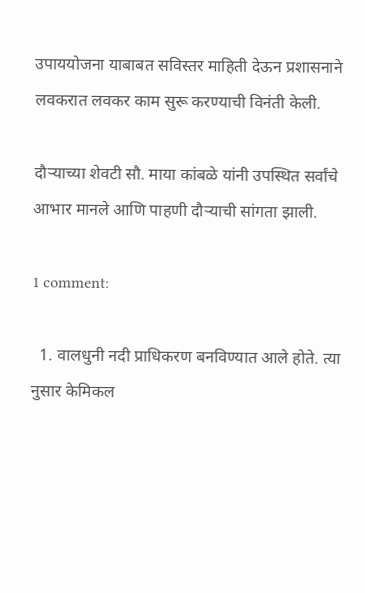उपाययोजना याबाबत सविस्तर माहिती देऊन प्रशासनाने लवकरात लवकर काम सुरू करण्याची विनंती केली.

दौऱ्याच्या शेवटी सौ. माया कांबळे यांनी उपस्थित सर्वांचे आभार मानले आणि पाहणी दौऱ्याची सांगता झाली.

1 comment:

  1. वालधुनी नदी प्राधिकरण बनविण्यात आले होते. त्या नुसार केमिकल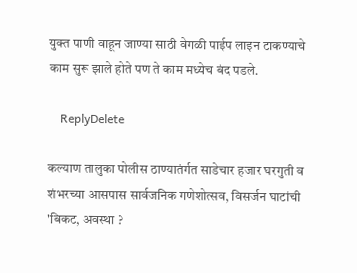युक्त पाणी वाहून जाण्या साठी वेगळी पाईप लाइन टाकण्याचे काम सुरू झाले होते पण ते काम मध्येच बंद पडले.

    ReplyDelete

कल्याण तालुका पोलीस ठाण्यातंर्गत साडेचार हजार घरगुती व शंभरच्या आसपास सार्वजनिक गणेशोत्सव, विसर्जन घाटांची 'बिकट, अवस्था ?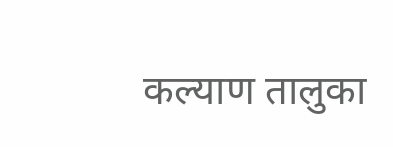कल्याण तालुका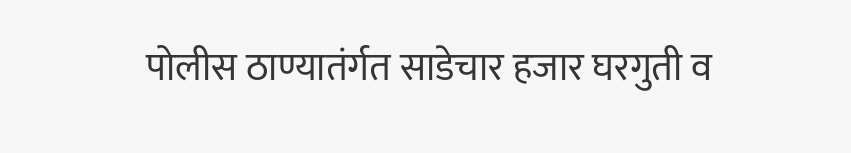पोलीस ठाण्यातंर्गत साडेचार हजार घरगुती व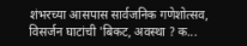शंभरच्या आसपास सार्वजनिक गणेशोत्सव, विसर्जन घाटांची 'बिकट, अवस्था ? क...